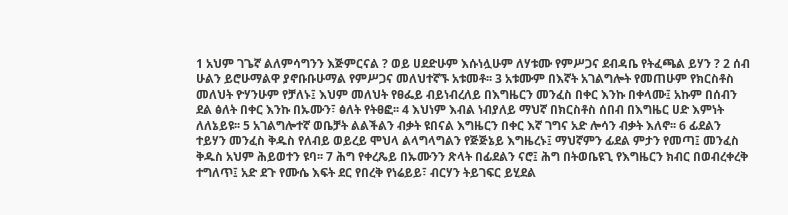1 አህም ገጌኛ ልለምሳግንን እጅምርናል ? ወይ ሀደድሁም እሱነሏሁም ለሃቱሙ የምሥጋና ደብዳቤ የትፈጫል ይሃን ? 2 ሰብ ሁልን ይሮሁማልዋ ያኖቡቡሁማል የምሥጋና መለህተኛኙ አቱመቶ፡፡ 3 አቱሙም በእኛት አገልግሎት የመጠሁም የክርስቶስ መለህት ዮሃንሁም የቻለኑ፤ እህም መለህት የፀፌይ ብይነብረለይ በእግዜርን መንፈስ በቀር እንኩ በቀላሙ፤ አኩም በሰብን ደል ፅለት በቀር እንኩ በኡሙን፣ ፅለት የትፀፎ፡፡ 4 እህነም እብል ነብያለይ ማህኛ በክርስቶስ ሰበብ በእግዜር ሀድ እምነት ለለኔይዩ፡፡ 5 አገልግሎተኛ ወቤቻት ልልችልን ብቃት ዩበናል እግዜርን በቀር እኛ ገግና አድ ሎሳን ብቃት እለኖ፡፡ 6 ፊደልን ተይሃን መንፈስ ቅዱስ የለብይ ወይረይ ሞህላ ልላግላግልን የጅጅኔይ እግዜረኑ፤ ማህኛምን ፊደል ምታን የመጣ፤ መንፈስ ቅዱስ አህም ሕይወተን ዩባ፡፡ 7 ሕግ የቀረጼይ በኡሙንን ጽላት በፊደልን ናሮ፤ ሕግ በትወቤዩጊ የእግዜርን ክብር በወብረቀረቅ ተግለጥ፤ አድ ደጉ የሙሴ እፍት ደር የበረቅ የነሬይይ፣ ብርሃን ትይገፍር ይሂደል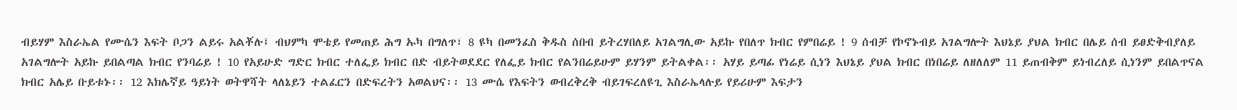ብይሃም እስራኤል የሙሴን እፍት ቦጋን ልይሩ አልቾሉ፤ ብህምካ ሞቴይ የመጠይ ሕግ ኡካ በግለጥ፣ 8 ዩካ በመንፈስ ቅዱስ ሰበብ ይትረሃበለይ አገልግሊው አይኩ የበለጥ ክብር የምበሬይ ! 9 ሰብቻ የኮኖኑብይ አገልግሎት እህኔይ ያህል ክብር በሌይ ሰብ ይፀድቅብያለይ አገልግሎት አይኩ ይበልጣል ክብር የንባሬይ ! 10 የአይሁድ ግድር ክብር ተለፌይ ክብር በድ ብይትወደደር የለፌይ ክብር የልንበሬይሁም ይሃንም ይትልቀል፡፡ አሃይ ይጣፊ የነሬይ ሲነን እህኔይ ያህል ክብር በነበሬይ ለዘለለም 11 ይጠብቅም ይነብረለይ ሲነንም ይበልጥናል ክብር አሌይ ቡይቱኑ፡፡ 12 እክሌኛይ ዓይነት ወትዋሻት ላለኔይን ተልፈርን በድፍረትን አወልህና፡፡ 13 ሙሴ የእፍትን ወብረቅረቅ ብይገፍረለዩጊ እስራኤላሉይ የይሪሁም እፍታን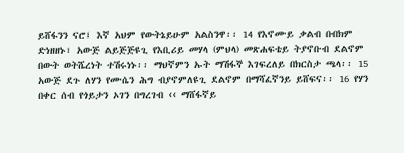ይሸፋንን ናሮ፤ እኛ አህም የውትኔይሁም አልስንዋ፡፡ 14 የእኖሙይ ቃልብ በብክም ድነዘዘኑ፣ አውጅ ልይጅጅዩጊ የእቢሪይ መሃላ (ምህላ) መጽሐፍቴይ ትያኖቡብ ደልኖም በውት ወትሼረነት ተሽሩነኑ፡፡ ማህኛምን ኡት ማሽፋኞ እገፍረለይ በክርስታ ጫላ፡፡ 15 አውጅ ደጉ ለሃን የሙሴን ሕግ ብያኖምለዩጊ ደልኖም በማሻፈኛንይ ይሸፍና፡፡ 16 የሃን በቀር ሰብ የጎይታን ኦገን በግረገብ ‹‹ ማሸፋኛይ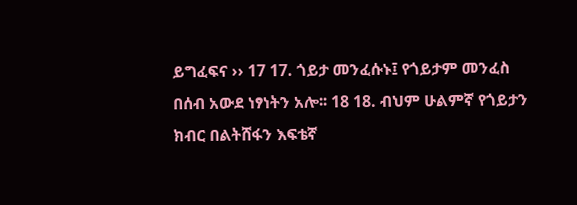ይግፈፍና ›› 17 17. ጎይታ መንፈሱኑ፤ የጎይታም መንፈስ በሰብ አውደ ነፃነትን አሎ፡፡ 18 18. ብህም ሁልምኛ የጎይታን ክብር በልትሸፋን እፍቴኛ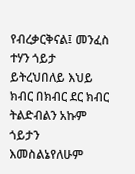የብረቃርቅናል፤ መንፈስ ተሃን ጎይታ ይትረህበለይ እህይ ክብር በክብር ደር ክብር ትልድብልን አኩም ጎይታን እመስልኔየለሁም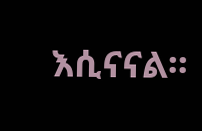እሲናናል፡፡